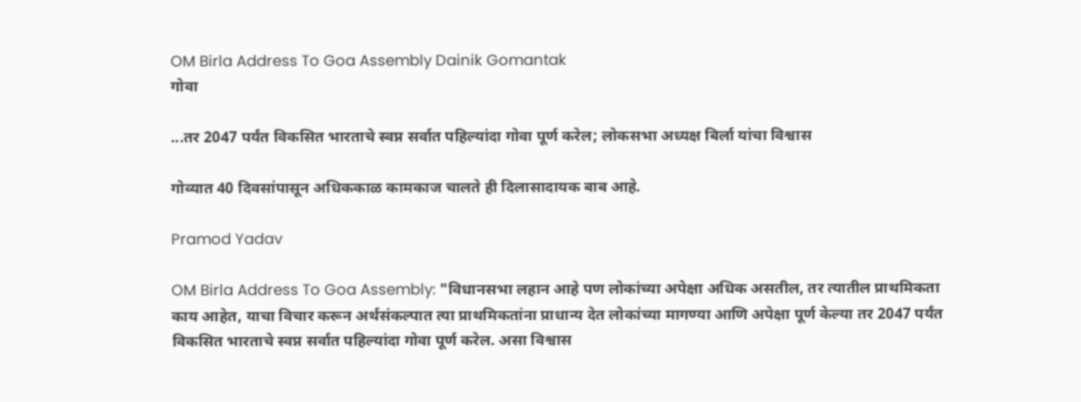OM Birla Address To Goa Assembly Dainik Gomantak
गोवा

...तर 2047 पर्यंत विकसित भारताचे स्वप्न सर्वात पहिल्यांदा गोवा पूर्ण करेल; लोकसभा अध्यक्ष बिर्ला यांचा विश्वास

गोव्यात 40 दिवसांपासून अधिककाळ कामकाज चालते ही दिलासादायक बाब आहे.

Pramod Yadav

OM Birla Address To Goa Assembly: "विधानसभा लहान आहे पण लोकांच्या अपेक्षा अधिक असतील, तर त्यातील प्राथमिकता काय आहेत, याचा विचार करून अर्थसंकल्पात त्या प्राथमिकतांना प्राधान्य देत लोकांच्या मागण्या आणि अपेक्षा पूर्ण केल्या तर 2047 पर्यंत विकसित भारताचे स्वप्न सर्वात पहिल्यांदा गोवा पूर्ण करेल. असा विश्वास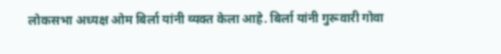लोकसभा अध्यक्ष ओम बिर्ला यांनी व्यक्त केला आहे. बिर्ला यांनी गुरूवारी गोवा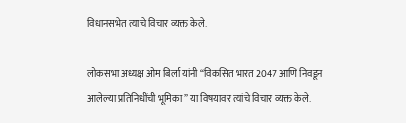विधानसभेत त्याचे विचार व्यक्त केले.

लोकसभा अध्यक्ष ओम बिर्ला यांनी “विकसित भारत 2047 आणि निवडून आलेल्या प्रतिनिधींची भूमिका” या विषयावर त्यांचे विचार व्यक्त केले.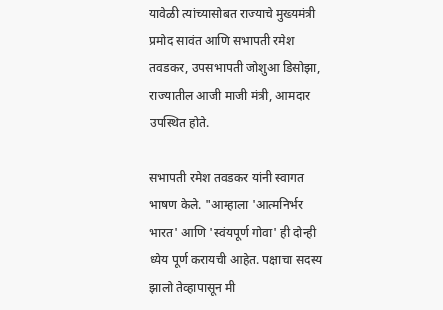यावेळी त्यांच्यासोबत राज्याचे मुख्यमंत्री प्रमोद सावंत आणि सभापती रमेश तवडकर, उपसभापती जोशुआ डिसोझा, राज्यातील आजी माजी मंत्री, आमदार उपस्थित होते.

सभापती रमेश तवडकर यांनी स्वागत भाषण केले. "आम्हाला 'आत्मनिर्भर भारत' आणि 'स्वंयपूर्ण गोवा' ही दोन्ही ध्येय पूर्ण करायची आहेत. पक्षाचा सदस्य झालो तेव्हापासून मी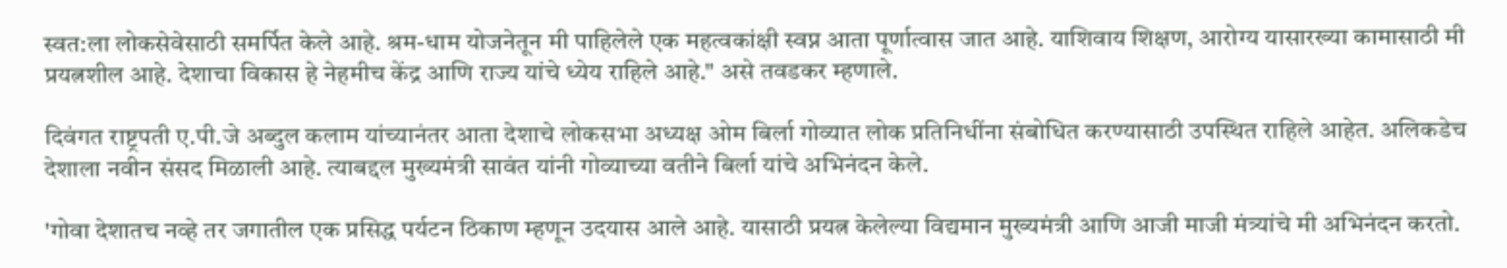स्वत:ला लोकसेवेसाठी समर्पित केले आहे. श्रम-धाम योजनेतून मी पाहिलेले एक महत्वकांक्षी स्वप्न आता पूर्णात्वास जात आहे. याशिवाय शिक्षण, आरोग्य यासारख्या कामासाठी मी प्रयत्नशील आहे. देशाचा विकास हे नेहमीच केंद्र आणि राज्य यांचे ध्येय राहिले आहे." असे तवडकर म्हणाले.

दिवंगत राष्ट्रपती ए.पी.जे अब्दुल कलाम यांच्यानंतर आता देशाचे लोकसभा अध्यक्ष ओम बिर्ला गोव्यात लोक प्रतिनिधींना संबोधित करण्यासाठी उपस्थित राहिले आहेत. अलिकडेच देशाला नवीन संसद मिळाली आहे. त्याबद्दल मुख्यमंत्री सावंत यांनी गोव्याच्या वतीने बिर्ला यांचे अभिनंदन केले.

'गोवा देशातच नव्हे तर जगातील एक प्रसिद्ध पर्यटन ठिकाण म्हणून उदयास आले आहे. यासाठी प्रयत्न केलेल्या विद्यमान मुख्यमंत्री आणि आजी माजी मंत्र्यांचे मी अभिनंदन करतो.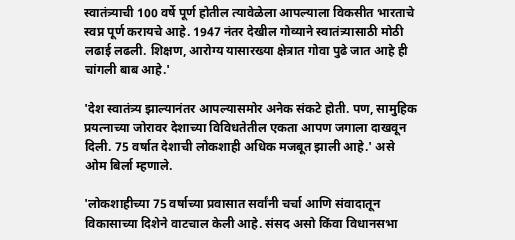स्वातंत्र्याची 100 वर्षे पूर्ण होतील त्यावेळेला आपल्याला विकसीत भारताचे स्वप्न पूर्ण करायचे आहे. 1947 नंतर देखील गोव्याने स्वातंत्र्यासाठी मोठी लढाई लढली. शिक्षण, आरोग्य यासारख्या क्षेत्रात गोवा पुढे जात आहे ही चांगली बाब आहे.'

'देश स्वातंत्र्य झाल्यानंतर आपल्यासमोर अनेक संकटे होती. पण, सामुहिक प्रयत्नाच्या जोरावर देशाच्या विविधतेतील एकता आपण जगाला दाखवून दिली. 75 वर्षात देशाची लोकशाही अधिक मजबूत झाली आहे.' असे ओम बिर्ला म्हणाले.

'लोकशाहीच्या 75 वर्षाच्या प्रवासात सर्वांनी चर्चा आणि संवादातून विकासाच्या दिशेने वाटचाल केली आहे. संसद असो किंवा विधानसभा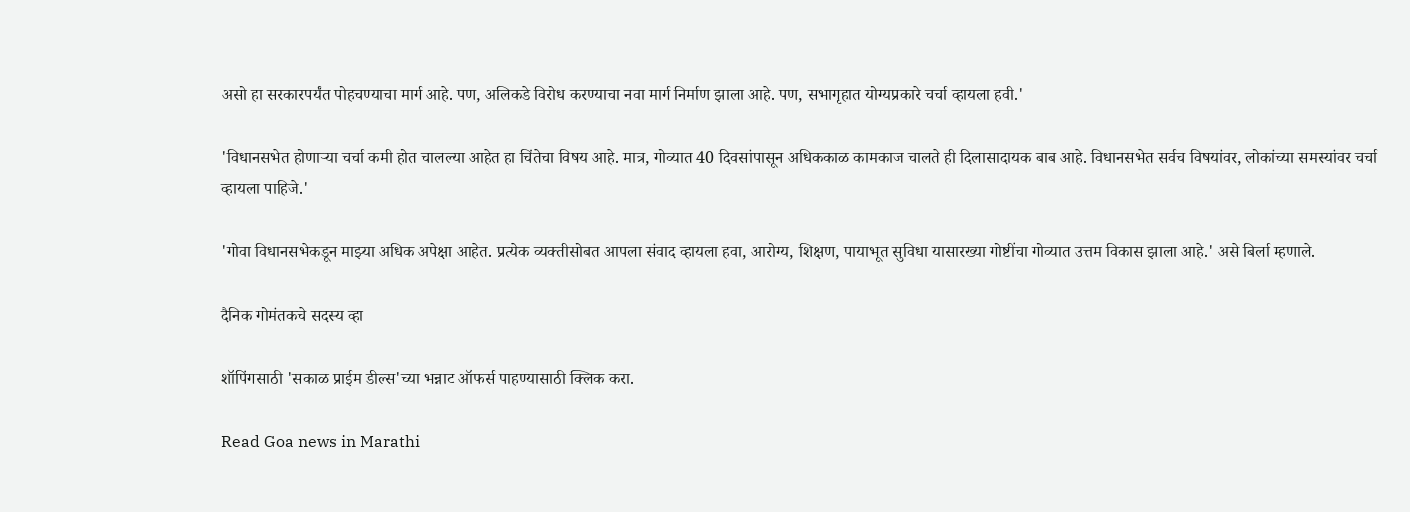असो हा सरकारपर्यंत पोहचण्याचा मार्ग आहे. पण, अलिकडे विरोध करण्याचा नवा मार्ग निर्माण झाला आहे. पण, सभागृहात योग्यप्रकारे चर्चा व्हायला हवी.'

'विधानसभेत होणाऱ्या चर्चा कमी होत चालल्या आहेत हा चिंतेचा विषय आहे. मात्र, गोव्यात 40 दिवसांपासून अधिककाळ कामकाज चालते ही दिलासादायक बाब आहे. विधानसभेत सर्वच विषयांवर, लोकांच्या समस्यांवर चर्चा व्हायला पाहिजे.'

'गोवा विधानसभेकडून माझ्या अधिक अपेक्षा आहेत. प्रत्येक व्यक्तीसोबत आपला संवाद व्हायला हवा, आरोग्य, शिक्षण, पायाभूत सुविधा यासारख्या गोष्टींचा गोव्यात उत्तम विकास झाला आहे.' असे बिर्ला म्हणाले.

दैनिक गोमंतकचे सदस्य व्हा

शॉपिंगसाठी 'सकाळ प्राईम डील्स'च्या भन्नाट ऑफर्स पाहण्यासाठी क्लिक करा.

Read Goa news in Marathi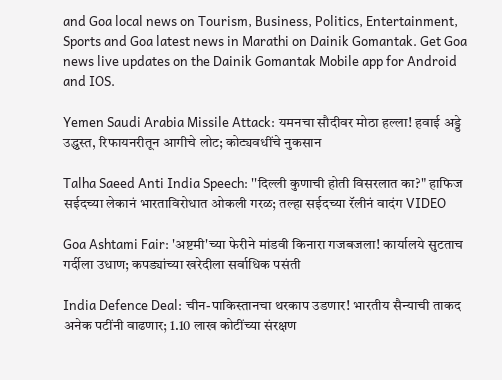and Goa local news on Tourism, Business, Politics, Entertainment, Sports and Goa latest news in Marathi on Dainik Gomantak. Get Goa news live updates on the Dainik Gomantak Mobile app for Android and IOS.

Yemen Saudi Arabia Missile Attack: यमनचा सौदीवर मोठा हल्ला! हवाई अड्डे उद्ध्वस्त, रिफायनरीतून आगीचे लोट; कोट्यवधींचे नुकसान

Talha Saeed Anti India Speech: ''दिल्ली कुणाची होती विसरलात का?" हाफिज सईदच्या लेकानं भारताविरोधात ओकली गरळ; तल्हा सईदच्या रॅलीनं वादंग VIDEO

Goa Ashtami Fair: 'अष्टमी'च्या फेरीने मांडवी किनारा गजबजला! कार्यालये सुटताच गर्दीला उधाण; कपड्यांच्या खरेदीला सर्वाधिक पसंती

India Defence Deal: चीन-पाकिस्तानचा थरकाप उडणार! भारतीय सैन्याची ताकद अनेक पटींनी वाढणार; 1.10 लाख कोटींच्या संरक्षण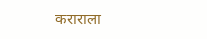कराराला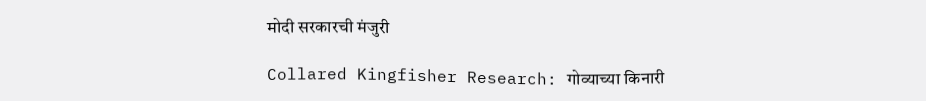मोदी सरकारची मंजुरी

Collared Kingfisher Research: गोव्याच्या किनारी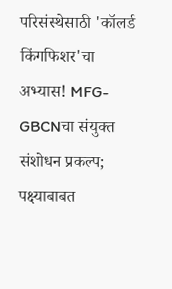परिसंस्थेसाठी 'कॉलर्ड किंगफिशर'चा अभ्यास! MFG- GBCNचा संयुक्त संशोधन प्रकल्प; पक्ष्याबाबत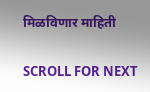मिळविणार माहिती

SCROLL FOR NEXT